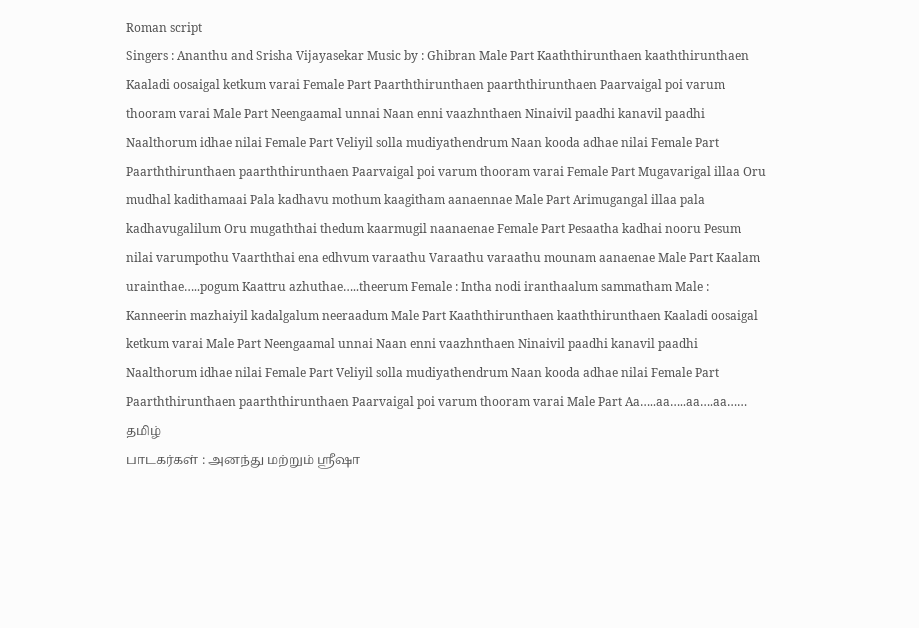Roman script
Singers : Ananthu and Srisha Vijayasekar Music by : Ghibran Male Part Kaaththirunthaen kaaththirunthaen Kaaladi oosaigal ketkum varai Female Part Paarththirunthaen paarththirunthaen Paarvaigal poi varum thooram varai Male Part Neengaamal unnai Naan enni vaazhnthaen Ninaivil paadhi kanavil paadhi Naalthorum idhae nilai Female Part Veliyil solla mudiyathendrum Naan kooda adhae nilai Female Part Paarththirunthaen paarththirunthaen Paarvaigal poi varum thooram varai Female Part Mugavarigal illaa Oru mudhal kadithamaai Pala kadhavu mothum kaagitham aanaennae Male Part Arimugangal illaa pala kadhavugalilum Oru mugaththai thedum kaarmugil naanaenae Female Part Pesaatha kadhai nooru Pesum nilai varumpothu Vaarththai ena edhvum varaathu Varaathu varaathu mounam aanaenae Male Part Kaalam urainthae…..pogum Kaattru azhuthae…..theerum Female : Intha nodi iranthaalum sammatham Male : Kanneerin mazhaiyil kadalgalum neeraadum Male Part Kaaththirunthaen kaaththirunthaen Kaaladi oosaigal ketkum varai Male Part Neengaamal unnai Naan enni vaazhnthaen Ninaivil paadhi kanavil paadhi Naalthorum idhae nilai Female Part Veliyil solla mudiyathendrum Naan kooda adhae nilai Female Part Paarththirunthaen paarththirunthaen Paarvaigal poi varum thooram varai Male Part Aa…..aa…..aa….aa……
தமிழ்
பாடகர்கள் : அனந்து மற்றும் ஸ்ரீஷா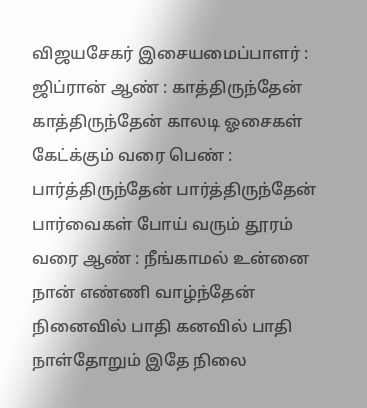விஜயசேகர் இசையமைப்பாளர் : ஜிப்ரான் ஆண் : காத்திருந்தேன் காத்திருந்தேன் காலடி ஓசைகள் கேட்க்கும் வரை பெண் : பார்த்திருந்தேன் பார்த்திருந்தேன் பார்வைகள் போய் வரும் தூரம் வரை ஆண் : நீங்காமல் உன்னை நான் எண்ணி வாழ்ந்தேன் நினைவில் பாதி கனவில் பாதி நாள்தோறும் இதே நிலை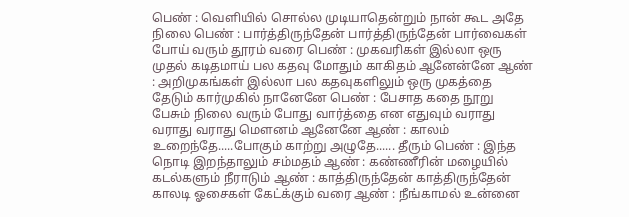பெண் : வெளியில் சொல்ல முடியாதென்றும் நான் கூட அதே நிலை பெண் : பார்த்திருந்தேன் பார்த்திருந்தேன் பார்வைகள் போய் வரும் தூரம் வரை பெண் : முகவரிகள் இல்லா ஒரு முதல் கடிதமாய் பல கதவு மோதும் காகிதம் ஆனேன்னே ஆண் : அறிமுகங்கள் இல்லா பல கதவுகளிலும் ஒரு முகத்தை தேடும் கார்முகில் நானேனே பெண் : பேசாத கதை நூறு பேசும் நிலை வரும் போது வார்த்தை என எதுவும் வராது வராது வராது மௌனம் ஆனேனே ஆண் : காலம் உறைந்தே.....போகும் காற்று அழுதே...... தீரும் பெண் : இந்த நொடி இறந்தாலும் சம்மதம் ஆண் : கண்ணீரின் மழையில் கடல்களும் நீராடும் ஆண் : காத்திருந்தேன் காத்திருந்தேன் காலடி ஓசைகள் கேட்க்கும் வரை ஆண் : நீங்காமல் உன்னை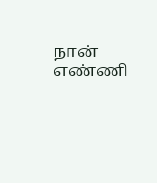நான் எண்ணி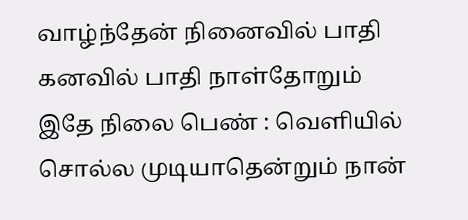வாழ்ந்தேன் நினைவில் பாதி கனவில் பாதி நாள்தோறும் இதே நிலை பெண் : வெளியில் சொல்ல முடியாதென்றும் நான்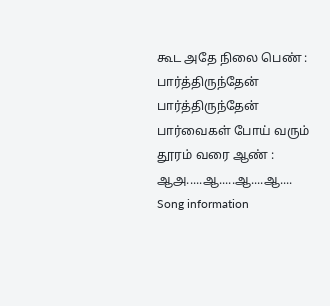கூட அதே நிலை பெண் : பார்த்திருந்தேன் பார்த்திருந்தேன் பார்வைகள் போய் வரும் தூரம் வரை ஆண் : ஆஅ.....ஆ.....ஆ....ஆ....
Song information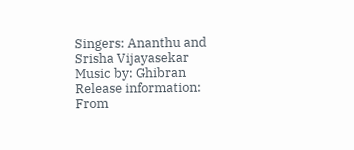Singers: Ananthu and Srisha Vijayasekar
Music by: Ghibran
Release information: From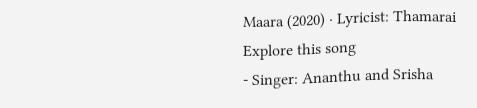Maara (2020) · Lyricist: Thamarai
Explore this song
- Singer: Ananthu and Srisha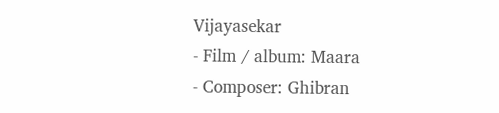Vijayasekar
- Film / album: Maara
- Composer: Ghibran